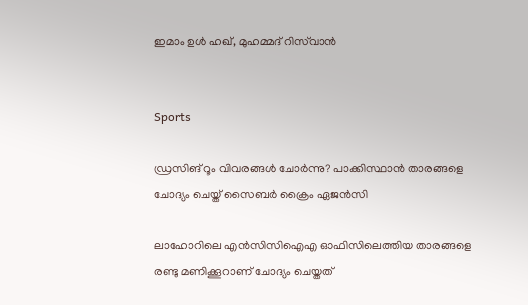ഇമാം ഉൾ ഹഖ്, മുഹമ്മദ് റിസ്‌വാൻ


Sports

ഡ്രസിങ് റൂം വിവരങ്ങൾ ചോർന്നു? പാക്കിസ്ഥാൻ താരങ്ങളെ ചോദ്യം ചെയ്ത് സൈബർ ക്രൈം ഏജൻസി

ലാഹോറിലെ എൻസിസിഐഎ ഓഫിസിലെത്തിയ താരങ്ങളെ രണ്ടു മണിക്കൂറാണ് ചോദ‍്യം ചെയ്തത്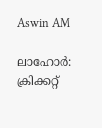Aswin AM

ലാഹോർ: ക്രിക്കറ്റ്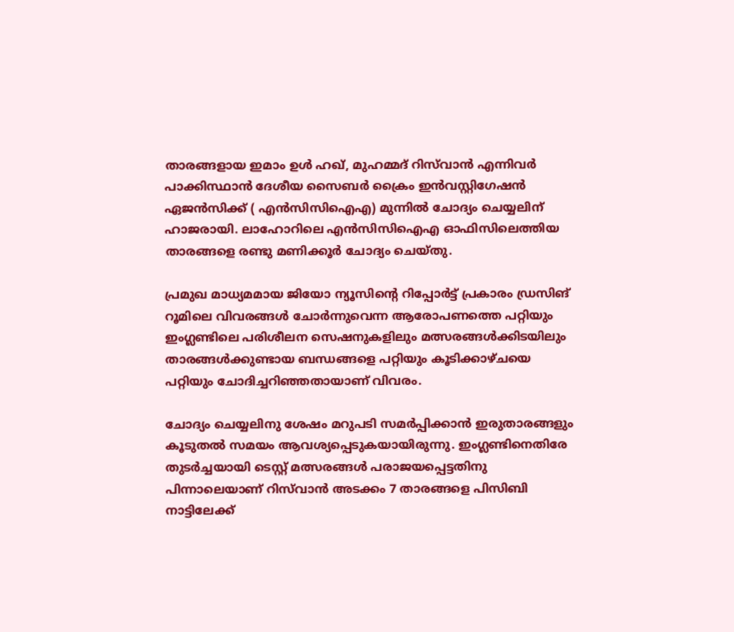താരങ്ങളായ ഇമാം ഉൾ ഹഖ്, മുഹമ്മദ് റിസ്‌വാൻ എന്നിവർ പാക്കിസ്ഥാൻ ദേശീയ സൈബർ ക്രൈം ഇൻവസ്റ്റിഗേഷൻ ഏജൻസിക്ക് ( എൻസിസിഐഎ) മുന്നിൽ ചോദ‍്യം ചെയ്യലിന് ഹാജരായി. ലാഹോറിലെ എൻസിസിഐഎ ഓഫിസിലെത്തിയ താരങ്ങളെ രണ്ടു മണിക്കൂർ ചോദ‍്യം ചെയ്തു.

പ്രമുഖ മാധ‍്യമമായ ജിയോ ന‍്യൂസിന്‍റെ റിപ്പോർട്ട് പ്രകാരം ഡ്രസിങ് റൂമിലെ വിവരങ്ങൾ ചോർന്നുവെന്ന ആരോപണത്തെ പറ്റിയും ഇംഗ്ലണ്ടിലെ പരിശീലന സെഷനുകളിലും മത്സരങ്ങൾക്കിടയിലും താരങ്ങൾക്കുണ്ടായ ബന്ധങ്ങളെ പറ്റിയും കൂടിക്കാഴ്ചയെ പറ്റിയും ചോദിച്ചറിഞ്ഞതായാണ് വിവരം.

ചോദ‍്യം ചെയ്യലിനു ശേഷം മറുപടി സമർപ്പിക്കാൻ ഇരുതാരങ്ങളും കൂടുതൽ സമയം ആവശ‍്യപ്പെടുകയായിരുന്നു. ഇംഗ്ലണ്ടിനെതിരേ തുടർച്ചയായി ടെസ്റ്റ് മത്സരങ്ങൾ പരാജയപ്പെട്ടതിനു പിന്നാലെയാണ് റിസ്‌വാൻ അടക്കം 7 താരങ്ങളെ പിസിബി നാട്ടിലേക്ക്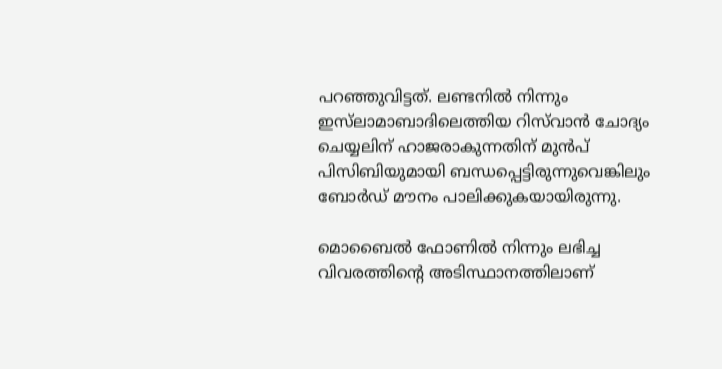പറഞ്ഞുവിട്ടത്. ലണ്ടനിൽ നിന്നും ഇസ്‌ലാമാബാദിലെത്തിയ റിസ്‌വാൻ ചോദ‍്യം ചെയ്യലിന് ഹാജരാകുന്നതിന് മുൻപ് പിസിബിയുമായി ബന്ധപ്പെട്ടിരുന്നുവെങ്കിലും ബോർഡ് മൗനം പാലിക്കുകയായിരുന്നു.

മൊബൈൽ ഫോണിൽ നിന്നും ലഭിച്ച വിവരത്തിന്‍റെ അടിസ്ഥാനത്തിലാണ്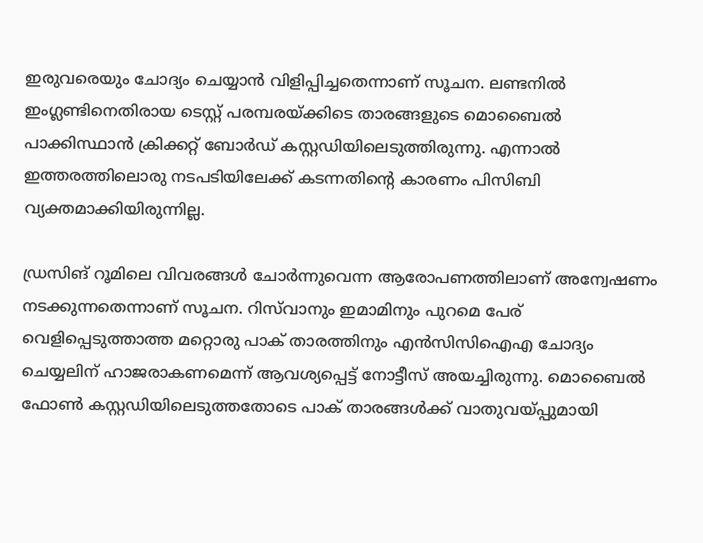ഇരുവരെയും ചോദ‍്യം ചെയ്യാൻ വിളിപ്പിച്ചതെന്നാണ് സൂചന. ലണ്ടനിൽ ഇംഗ്ലണ്ടിനെതിരായ ടെസ്റ്റ് പര‍മ്പരയ്ക്കിടെ താരങ്ങളുടെ മൊബൈൽ പാക്കിസ്ഥാൻ ക്രിക്കറ്റ് ബോർഡ് കസ്റ്റഡിയിലെടുത്തിരുന്നു. എന്നാൽ ഇത്തരത്തിലൊരു നടപടിയിലേക്ക് കടന്നതിന്‍റെ കാരണം പിസിബി വ‍്യക്തമാക്കിയിരുന്നില്ല.

ഡ്രസിങ് റൂമിലെ വിവരങ്ങൾ ചോർ‌ന്നുവെന്ന ആരോപണത്തിലാണ് അന്വേഷണം നടക്കുന്നതെന്നാണ് സൂചന. റിസ്‌വാനും ഇമാമിനും പുറമെ പേര് വെളിപ്പെടുത്താത്ത മറ്റൊരു പാക് താരത്തിനും എൻസിസിഐഎ ചോദ‍്യം ചെയ്യലിന് ഹാജരാകണമെന്ന് ആവശ‍്യപ്പെട്ട് നോട്ടീസ് അയച്ചിരുന്നു. മൊബൈൽ ഫോൺ കസ്റ്റഡിയിലെടുത്തതോടെ പാക് താരങ്ങൾക്ക് വാതുവയ്പ്പുമായി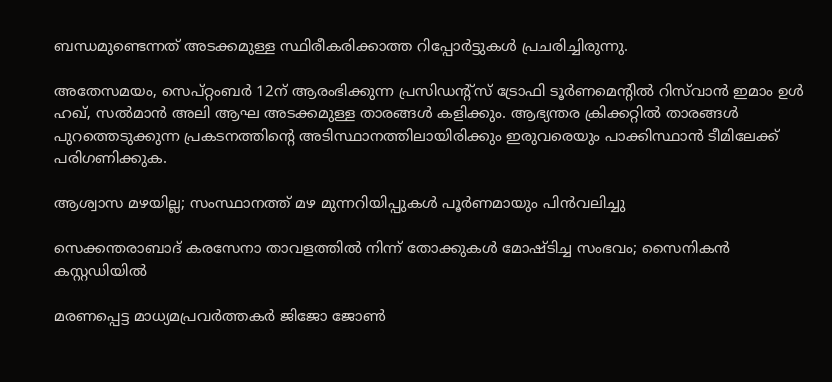ബന്ധമുണ്ടെന്നത് അടക്കമുള്ള സ്ഥിരീകരിക്കാത്ത റിപ്പോർട്ടുകൾ പ്രചരിച്ചിരുന്നു.

അതേസമയം, സെപ്റ്റംബർ 12ന് ആരംഭിക്കുന്ന പ്രസിഡന്‍റ്സ് ട്രോഫി ടൂർണമെന്‍റിൽ റിസ്‌വാൻ ഇമാം ഉൾ ഹഖ്, സൽമാൻ അലി ആഘ അടക്കമുള്ള താരങ്ങൾ കളിക്കും. ആഭ‍്യന്തര ക്രിക്കറ്റിൽ താരങ്ങൾ പുറത്തെടുക്കുന്ന പ്രകടനത്തിന്‍റെ അടിസ്ഥാനത്തിലായിരിക്കും ഇരുവരെയും പാക്കിസ്ഥാൻ ടീമിലേക്ക് പരിഗണിക്കുക.

ആശ്വാസ മഴയില്ല; സംസ്ഥാനത്ത് മഴ മുന്നറിയിപ്പുകൾ പൂർണമായും പിൻവലിച്ചു

സെക്കന്തരാബാദ് കരസേനാ താവളത്തിൽ നിന്ന് തോക്കുകൾ മോഷ്ടിച്ച സംഭവം; സൈനികൻ കസ്റ്റഡിയിൽ

മരണപ്പെട്ട മാധ്യമപ്രവർത്തകർ ജിജോ ജോൺ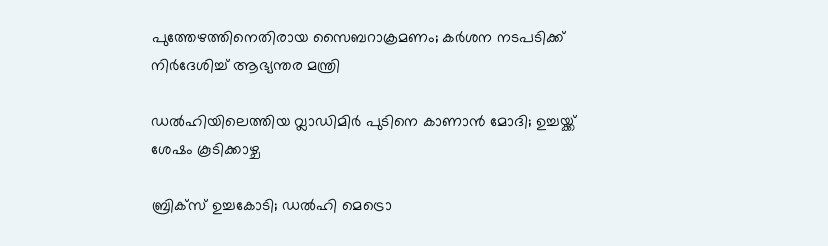പുത്തേഴത്തിനെതിരായ സൈബറാക്രമണം; കർശന നടപടിക്ക് നിർദേശിച്ച് ആഭ്യന്തര മന്ത്രി

ഡൽഹിയിലെത്തിയ വ്ലാഡിമിർ പുടിനെ കാണാൻ മോദി; ഉച്ചയ്ക്ക് ശേഷം കൂടിക്കാഴ്ച

ബ്രിക്സ് ഉച്ചകോടി; ഡൽഹി മെട്രൊ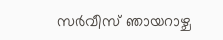സർവീസ് ഞായറാഴ്ച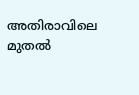അതിരാവിലെ മുതൽ